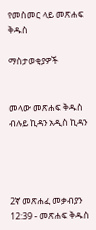የመስመር ላይ መጽሐፍ ቅዱስ

ማስታወቂያዎች


መላው መጽሐፍ ቅዱስ ብሉይ ኪዳን አዲስ ኪዳን




2ኛ መጽሐፈ መቃብያን 12:39 - መጽሐፍ ቅዱስ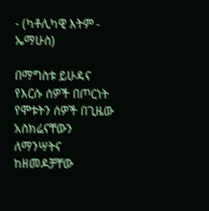- (ካቶሊካዊ እትም - ኤማሁስ)

በማግስቱ ይሁዳና የእርሱ ሰዎች በጦርነት የሞቱትን ሰዎች በጊዜው አስክሬናቸውን ለማንሣትና ከዘመዶቻቸው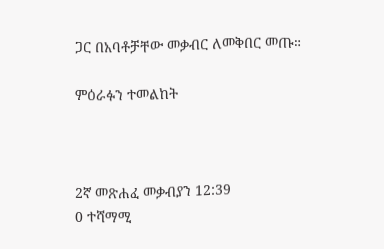ጋር በአባቶቻቸው መቃብር ለመቅበር መጡ።

ምዕራፉን ተመልከት



2ኛ መጽሐፈ መቃብያን 12:39
0 ተሻማሚ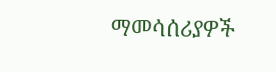ማመሳሰሪያዎች